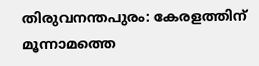തിരുവനന്തപുരം: കേരളത്തിന് മൂന്നാമത്തെ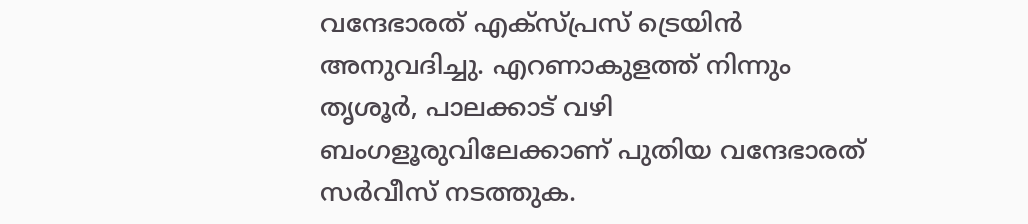വന്ദേഭാരത് എക്സ്പ്രസ് ട്രെയിൻ അനുവദിച്ചു. എറണാകുളത്ത് നിന്നും തൃശൂർ, പാലക്കാട് വഴി ബംഗളൂരുവിലേക്കാണ് പുതിയ വന്ദേഭാരത് സർവീസ് നടത്തുക.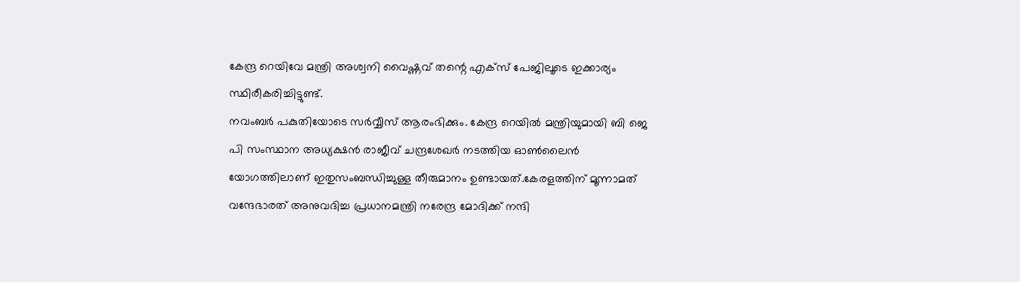കേന്ദ്ര റെയിവേ മന്ത്രി അശ്വനി വൈഷ്ണവ് തന്റെ എക്സ് പേജിലൂടെ ഇക്കാര്യം സ്ഥിരീകരിച്ചിട്ടുണ്ട്.
നവംബർ പകുതിയോടെ സർവ്വീസ് ആരംഭിക്കും. കേന്ദ്ര റെയിൽ മന്ത്രിയുമായി ബി ജെ പി സംസ്ഥാന അധ്യക്ഷൻ രാജീവ് ചന്ദ്രശേഖർ നടത്തിയ ഓൺലൈൻ യോഗത്തിലാണ് ഇതുസംബന്ധിച്ചുള്ള തീരുമാനം ഉണ്ടായത്.കേരളത്തിന് മൂന്നാമത് വന്ദേഭാരത് അനുവദിച്ച പ്രധാനമന്ത്രി നരേന്ദ്ര മോദിക്ക് നന്ദി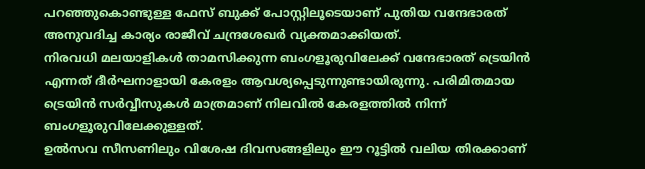പറഞ്ഞുകൊണ്ടുള്ള ഫേസ് ബുക്ക് പോസ്റ്റിലൂടെയാണ് പുതിയ വന്ദേഭാരത് അനുവദിച്ച കാര്യം രാജീവ് ചന്ദ്രശേഖർ വ്യക്തമാക്കിയത്.
നിരവധി മലയാളികൾ താമസിക്കുന്ന ബംഗളൂരുവിലേക്ക് വന്ദേഭാരത് ട്രെയിൻ എന്നത് ദീർഘനാളായി കേരളം ആവശ്യപ്പെടുന്നുണ്ടായിരുന്നു. പരിമിതമായ ട്രെയിൻ സർവ്വീസുകൾ മാത്രമാണ് നിലവിൽ കേരളത്തിൽ നിന്ന് ബംഗളൂരുവിലേക്കുള്ളത്.
ഉൽസവ സീസണിലും വിശേഷ ദിവസങ്ങളിലും ഈ റൂട്ടിൽ വലിയ തിരക്കാണ്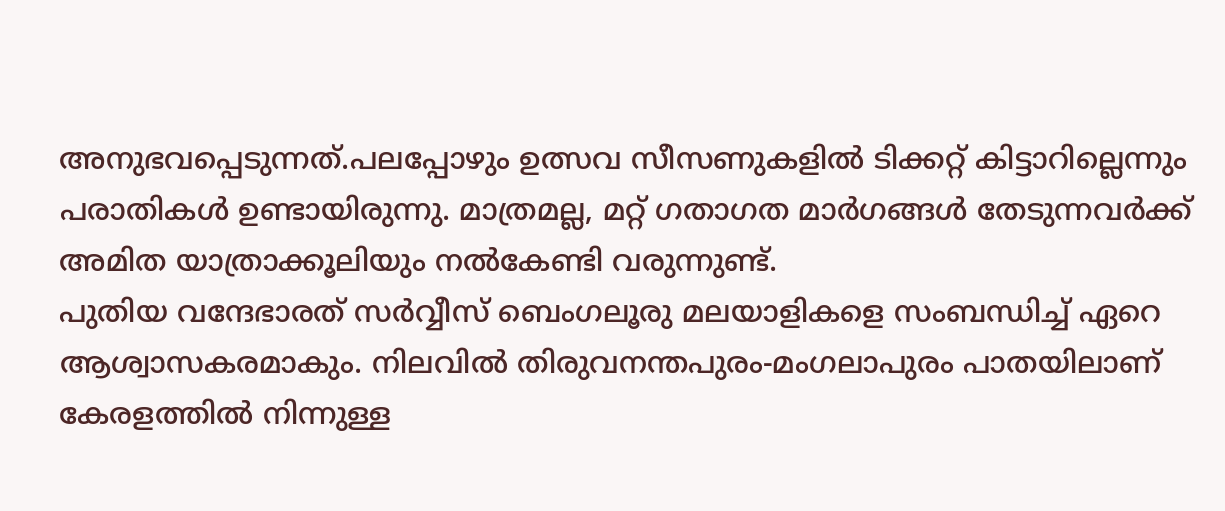അനുഭവപ്പെടുന്നത്.പലപ്പോഴും ഉത്സവ സീസണുകളിൽ ടിക്കറ്റ് കിട്ടാറില്ലെന്നും പരാതികൾ ഉണ്ടായിരുന്നു. മാത്രമല്ല, മറ്റ് ഗതാഗത മാർഗങ്ങൾ തേടുന്നവർക്ക് അമിത യാത്രാക്കൂലിയും നൽകേണ്ടി വരുന്നുണ്ട്.
പുതിയ വന്ദേഭാരത് സർവ്വീസ് ബെംഗലൂരു മലയാളികളെ സംബന്ധിച്ച് ഏറെ ആശ്വാസകരമാകും. നിലവിൽ തിരുവനന്തപുരം-മംഗലാപുരം പാതയിലാണ് കേരളത്തിൽ നിന്നുള്ള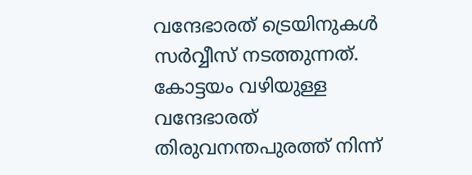വന്ദേഭാരത് ട്രെയിനുകൾ സർവ്വീസ് നടത്തുന്നത്. കോട്ടയം വഴിയുള്ള വന്ദേഭാരത് തിരുവനന്തപുരത്ത് നിന്ന്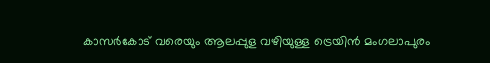കാസർകോട് വരെയും ആലപ്പുള വഴിയുള്ള ട്രെയിൻ മംഗലാപുരം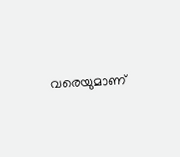വരെയുമാണ്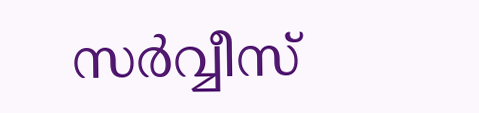സർവ്വീസ്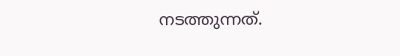നടത്തുന്നത്.